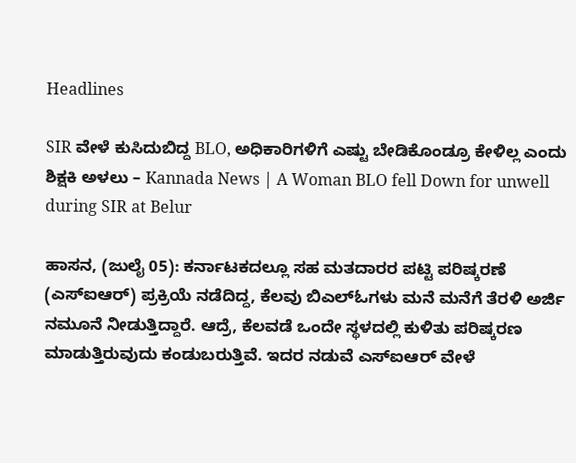Headlines

SIR ವೇಳೆ ಕುಸಿದುಬಿದ್ದ BLO, ಅಧಿಕಾರಿಗಳಿಗೆ ಎಷ್ಟು ಬೇಡಿಕೊಂಡ್ರೂ ಕೇಳಿಲ್ಲ ಎಂದು ಶಿಕ್ಷಕಿ ಅಳಲು – Kannada News | A Woman BLO fell Down for unwell during SIR at Belur

ಹಾಸನ, (ಜುಲೈ 05): ಕರ್ನಾಟಕದಲ್ಲೂ ಸಹ ಮತದಾರರ ಪಟ್ಟಿ ಪರಿಷ್ಕರಣೆ (ಎಸ್ಐಆರ್) ಪ್ರಕ್ರಿಯೆ ನಡೆದಿದ್ದ, ಕೆಲವು ಬಿಎಲ್ಓಗಳು ಮನೆ ಮನೆಗೆ ತೆರಳಿ ಅರ್ಜಿ ನಮೂನೆ ನೀಡುತ್ತಿದ್ದಾರೆ. ಆದ್ರೆ, ಕೆಲವಡೆ ಒಂದೇ ಸ್ಥಳದಲ್ಲಿ ಕುಳಿತು ಪರಿಷ್ಕರಣ ಮಾಡುತ್ತಿರುವುದು ಕಂಡುಬರುತ್ತಿವೆ. ಇದರ ನಡುವೆ ಎಸ್ಐಆರ್ ವೇಳೆ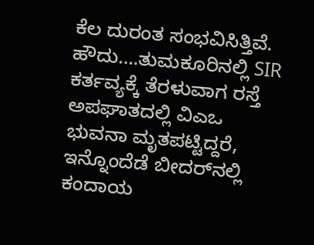ಕೆಲ ದುರಂತ ಸಂಭವಿಸಿತ್ತಿವೆ. ಹೌದು….ತುಮಕೂರಿನಲ್ಲಿ SIR ಕರ್ತವ್ಯಕ್ಕೆ ತೆರಳುವಾಗ ರಸ್ತೆ ಅಪಘಾತದಲ್ಲಿ ವಿಎಒ ಭುವನಾ ಮೃತಪಟ್ಟಿದ್ದರೆ, ಇನ್ನೊಂದೆಡೆ ಬೀದರ್‌ನಲ್ಲಿ ಕಂದಾಯ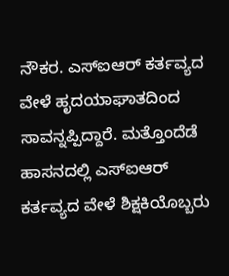ನೌಕರ. ಎಸ್‌ಐಆರ್ ಕರ್ತವ್ಯದ ವೇಳೆ ಹೃದಯಾಘಾತದಿಂದ ಸಾವನ್ನಪ್ಪಿದ್ದಾರೆ. ಮತ್ತೊಂದೆಡೆ ಹಾಸನದಲ್ಲಿ ಎಸ್‌ಐಆರ್ ಕರ್ತವ್ಯದ ವೇಳೆ ಶಿಕ್ಷಕಿಯೊಬ್ಬರು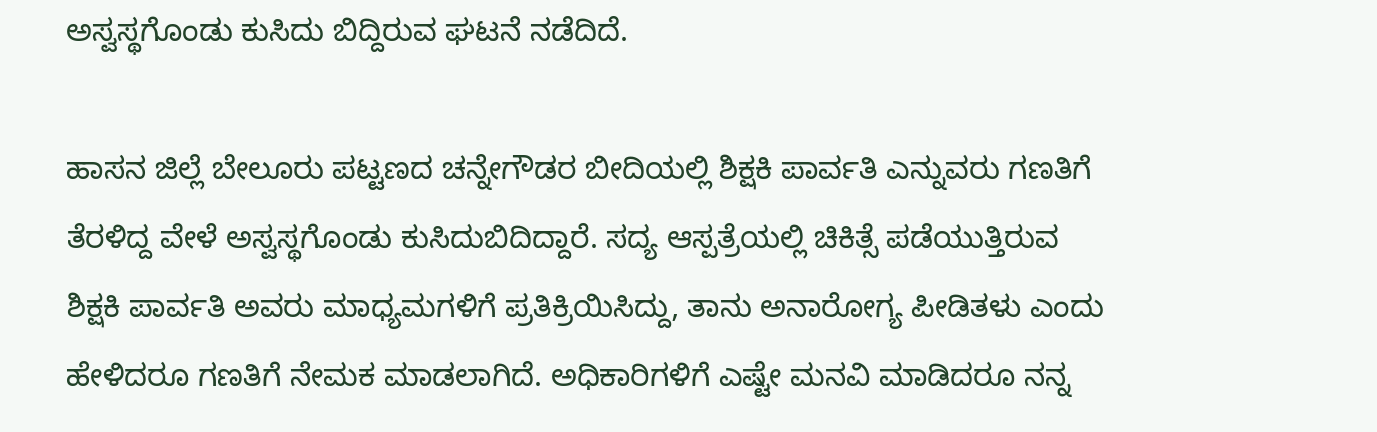ಅಸ್ವಸ್ಥಗೊಂಡು ಕುಸಿದು ಬಿದ್ದಿರುವ ಘಟನೆ ನಡೆದಿದೆ.

ಹಾಸನ ಜಿಲ್ಲೆ ಬೇಲೂರು ಪಟ್ಟಣದ ಚನ್ನೇಗೌಡರ ಬೀದಿಯಲ್ಲಿ ಶಿಕ್ಷಕಿ ಪಾರ್ವತಿ ಎನ್ನುವರು ಗಣತಿಗೆ ತೆರಳಿದ್ದ ವೇಳೆ ಅಸ್ವಸ್ಥಗೊಂಡು ಕುಸಿದುಬಿದಿದ್ದಾರೆ. ಸದ್ಯ ಆಸ್ಪತ್ರೆಯಲ್ಲಿ ಚಿಕಿತ್ಸೆ ಪಡೆಯುತ್ತಿರುವ ಶಿಕ್ಷಕಿ ಪಾರ್ವತಿ ಅವರು ಮಾಧ್ಯಮಗಳಿಗೆ ಪ್ರತಿಕ್ರಿಯಿಸಿದ್ದು, ತಾನು ಅನಾರೋಗ್ಯ ಪೀಡಿತಳು ಎಂದು ಹೇಳಿದರೂ ಗಣತಿಗೆ ನೇಮಕ ಮಾಡಲಾಗಿದೆ. ಅಧಿಕಾರಿಗಳಿಗೆ ಎಷ್ಟೇ ಮನವಿ‌ ಮಾಡಿದರೂ ನನ್ನ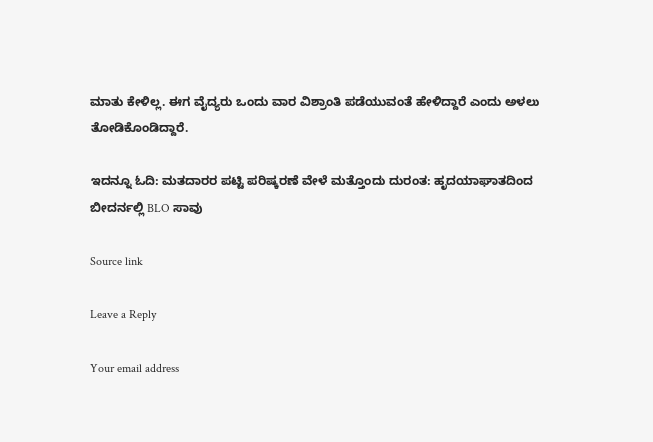ಮಾತು ಕೇಳಿಲ್ಲ. ಈಗ ವೈದ್ಯರು ಒಂದು ವಾರ ವಿಶ್ರಾಂತಿ ಪಡೆಯುವಂತೆ ಹೇಳಿದ್ದಾರೆ ಎಂದು ಅಳಲು ತೋಡಿಕೊಂಡಿದ್ದಾರೆ.

ಇದನ್ನೂ ಓದಿ: ಮತದಾರರ ಪಟ್ಟಿ ಪರಿಷ್ಕರಣೆ ವೇಳೆ ಮತ್ತೊಂದು ದುರಂತ: ಹೃದಯಾಘಾತದಿಂದ ಬೀದರ್ನಲ್ಲಿ BLO ಸಾವು

Source link

Leave a Reply

Your email address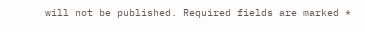will not be published. Required fields are marked *